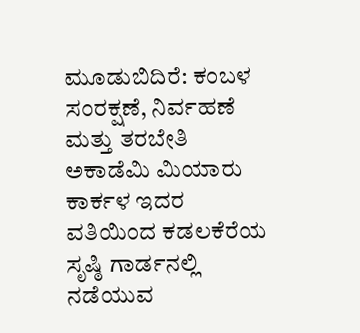ಮೂಡುಬಿದಿರೆ: ಕಂಬಳ ಸಂರಕ್ಷಣೆ, ನಿರ್ವಹಣೆ ಮತ್ತು ತರಬೇತಿ ಅಕಾಡೆಮಿ ಮಿಯಾರು ಕಾರ್ಕಳ ಇದರ ವತಿಯಿಂದ ಕಡಲಕೆರೆಯ ಸೃಷ್ಠಿ ಗಾರ್ಡನಲ್ಲಿ ನಡೆಯುವ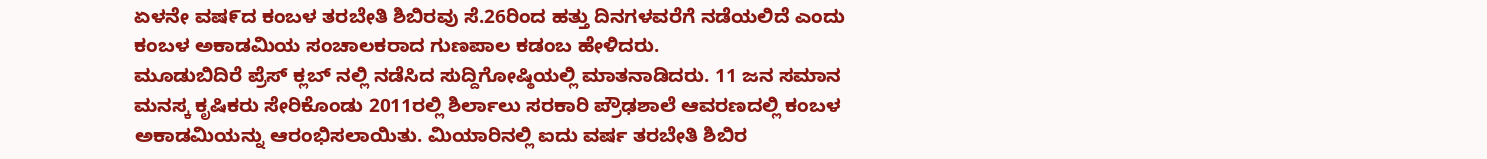ಏಳನೇ ವಷ೯ದ ಕಂಬಳ ತರಬೇತಿ ಶಿಬಿರವು ಸೆ.26ರಿಂದ ಹತ್ತು ದಿನಗಳವರೆಗೆ ನಡೆಯಲಿದೆ ಎಂದು ಕಂಬಳ ಅಕಾಡಮಿಯ ಸಂಚಾಲಕರಾದ ಗುಣಪಾಲ ಕಡಂಬ ಹೇಳಿದರು.
ಮೂಡುಬಿದಿರೆ ಪ್ರೆಸ್ ಕ್ಲಬ್ ನಲ್ಲಿ ನಡೆಸಿದ ಸುದ್ದಿಗೋಷ್ಠಿಯಲ್ಲಿ ಮಾತನಾಡಿದರು. 11 ಜನ ಸಮಾನ ಮನಸ್ಕ ಕೃಷಿಕರು ಸೇರಿಕೊಂಡು 2011ರಲ್ಲಿ ಶಿರ್ಲಾಲು ಸರಕಾರಿ ಪ್ರೌಢಶಾಲೆ ಆವರಣದಲ್ಲಿ ಕಂಬಳ ಅಕಾಡಮಿಯನ್ನು ಆರಂಭಿಸಲಾಯಿತು. ಮಿಯಾರಿನಲ್ಲಿ ಐದು ವರ್ಷ ತರಬೇತಿ ಶಿಬಿರ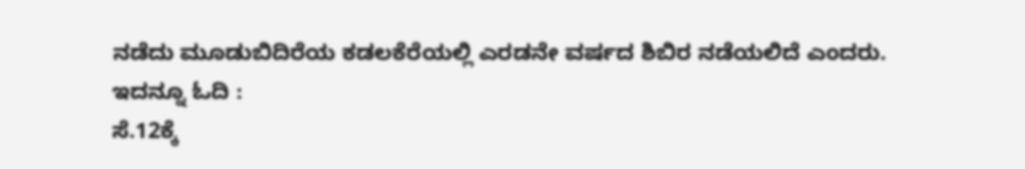ನಡೆದು ಮೂಡುಬಿದಿರೆಯ ಕಡಲಕೆರೆಯಲ್ಲಿ ಎರಡನೇ ವರ್ಷದ ಶಿಬಿರ ನಡೆಯಲಿದೆ ಎಂದರು.
ಇದನ್ನೂ ಓದಿ :
ಸೆ.12ಕ್ಕೆ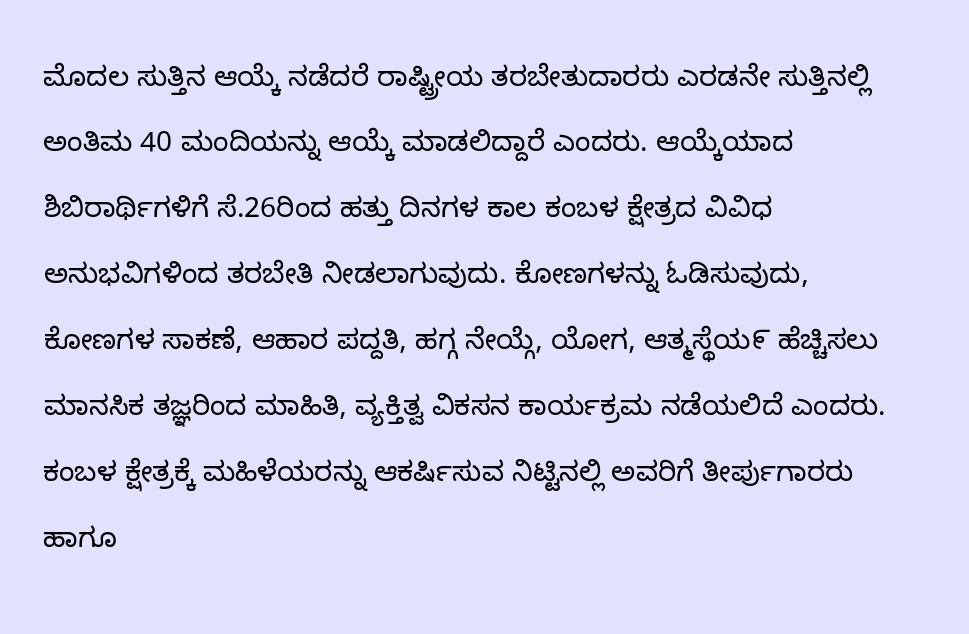ಮೊದಲ ಸುತ್ತಿನ ಆಯ್ಕೆ ನಡೆದರೆ ರಾಷ್ಟ್ರೀಯ ತರಬೇತುದಾರರು ಎರಡನೇ ಸುತ್ತಿನಲ್ಲಿ ಅಂತಿಮ 40 ಮಂದಿಯನ್ನು ಆಯ್ಕೆ ಮಾಡಲಿದ್ದಾರೆ ಎಂದರು. ಆಯ್ಕೆಯಾದ ಶಿಬಿರಾರ್ಥಿಗಳಿಗೆ ಸೆ.26ರಿಂದ ಹತ್ತು ದಿನಗಳ ಕಾಲ ಕಂಬಳ ಕ್ಷೇತ್ರದ ವಿವಿಧ ಅನುಭವಿಗಳಿಂದ ತರಬೇತಿ ನೀಡಲಾಗುವುದು. ಕೋಣಗಳನ್ನು ಓಡಿಸುವುದು, ಕೋಣಗಳ ಸಾಕಣೆ, ಆಹಾರ ಪದ್ದತಿ, ಹಗ್ಗ ನೇಯ್ಗೆ, ಯೋಗ, ಆತ್ಮಸ್ಥೆಯ೯ ಹೆಚ್ಚಿಸಲು ಮಾನಸಿಕ ತಜ್ಞರಿಂದ ಮಾಹಿತಿ, ವ್ಯಕ್ತಿತ್ವ ವಿಕಸನ ಕಾರ್ಯಕ್ರಮ ನಡೆಯಲಿದೆ ಎಂದರು.
ಕಂಬಳ ಕ್ಷೇತ್ರಕ್ಕೆ ಮಹಿಳೆಯರನ್ನು ಆಕರ್ಷಿಸುವ ನಿಟ್ಟಿನಲ್ಲಿ ಅವರಿಗೆ ತೀರ್ಪುಗಾರರು ಹಾಗೂ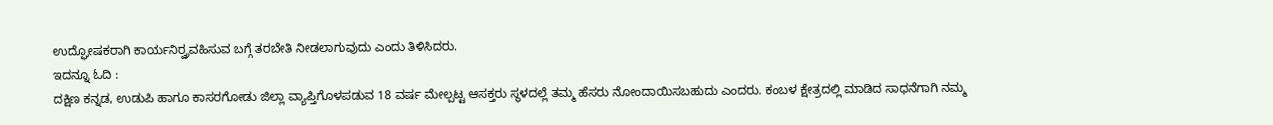ಉದ್ಘೋಷಕರಾಗಿ ಕಾರ್ಯನಿರ್ರ್ವವಹಿಸುವ ಬಗ್ಗೆ ತರಬೇತಿ ನೀಡಲಾಗುವುದು ಎಂದು ತಿಳಿಸಿದರು.
ಇದನ್ನೂ ಓದಿ :
ದಕ್ಷಿಣ ಕನ್ನಡ, ಉಡುಪಿ ಹಾಗೂ ಕಾಸರಗೋಡು ಜಿಲ್ಲಾ ವ್ಯಾಪ್ತಿಗೊಳಪಡುವ 18 ವರ್ಷ ಮೇಲ್ಪಟ್ಟ ಆಸಕ್ತರು ಸ್ಥಳದಲ್ಲೆ ತಮ್ಮ ಹೆಸರು ನೋಂದಾಯಿಸಬಹುದು ಎಂದರು. ಕಂಬಳ ಕ್ಷೇತ್ರದಲ್ಲಿ ಮಾಡಿದ ಸಾಧನೆಗಾಗಿ ನಮ್ಮ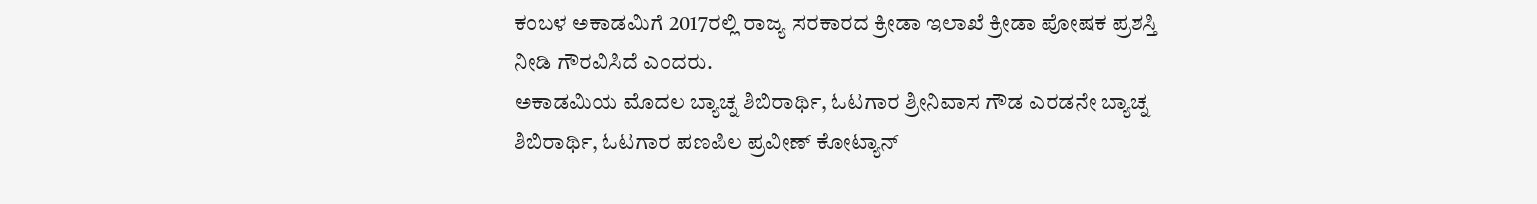ಕಂಬಳ ಅಕಾಡಮಿಗೆ 2017ರಲ್ಲಿ ರಾಜ್ಯ ಸರಕಾರದ ಕ್ರೀಡಾ ಇಲಾಖೆ ಕ್ರೀಡಾ ಪೋಷಕ ಪ್ರಶಸ್ತಿ ನೀಡಿ ಗೌರವಿಸಿದೆ ಎಂದರು.
ಅಕಾಡಮಿಯ ಮೊದಲ ಬ್ಯಾಚ್ನ ಶಿಬಿರಾರ್ಥಿ, ಓಟಗಾರ ಶ್ರೀನಿವಾಸ ಗೌಡ ಎರಡನೇ ಬ್ಯಾಚ್ನ ಶಿಬಿರಾರ್ಥಿ, ಓಟಗಾರ ಪಣಪಿಲ ಪ್ರವೀಣ್ ಕೋಟ್ಯಾನ್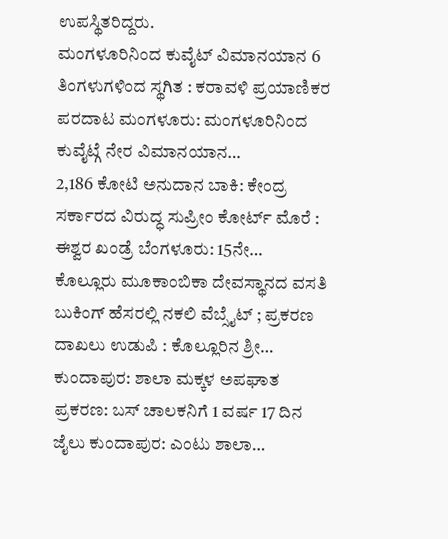ಉಪಸ್ಥಿತರಿದ್ದರು.
ಮಂಗಳೂರಿನಿಂದ ಕುವೈಟ್ ವಿಮಾನಯಾನ 6 ತಿಂಗಳುಗಳಿಂದ ಸ್ಥಗಿತ : ಕರಾವಳಿ ಪ್ರಯಾಣಿಕರ ಪರದಾಟ ಮಂಗಳೂರು: ಮಂಗಳೂರಿನಿಂದ ಕುವೈಟ್ಗೆ ನೇರ ವಿಮಾನಯಾನ…
2,186 ಕೋಟಿ ಅನುದಾನ ಬಾಕಿ: ಕೇಂದ್ರ ಸರ್ಕಾರದ ವಿರುದ್ಧ ಸುಪ್ರೀಂ ಕೋರ್ಟ್ ಮೊರೆ : ಈಶ್ವರ ಖಂಡ್ರೆ ಬೆಂಗಳೂರು: 15ನೇ…
ಕೊಲ್ಲೂರು ಮೂಕಾಂಬಿಕಾ ದೇವಸ್ಥಾನದ ವಸತಿ ಬುಕಿಂಗ್ ಹೆಸರಲ್ಲಿ ನಕಲಿ ವೆಬ್ಸೈಟ್ ; ಪ್ರಕರಣ ದಾಖಲು ಉಡುಪಿ : ಕೊಲ್ಲೂರಿನ ಶ್ರೀ…
ಕುಂದಾಪುರ: ಶಾಲಾ ಮಕ್ಕಳ ಅಪಘಾತ ಪ್ರಕರಣ: ಬಸ್ ಚಾಲಕನಿಗೆ 1 ವರ್ಷ 17 ದಿನ ಜೈಲು ಕುಂದಾಪುರ: ಎಂಟು ಶಾಲಾ…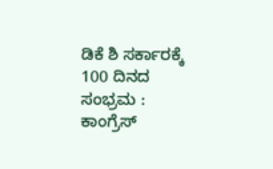ಡಿಕೆ ಶಿ ಸರ್ಕಾರಕ್ಕೆ 100 ದಿನದ ಸಂಭ್ರಮ : ಕಾಂಗ್ರೆಸ್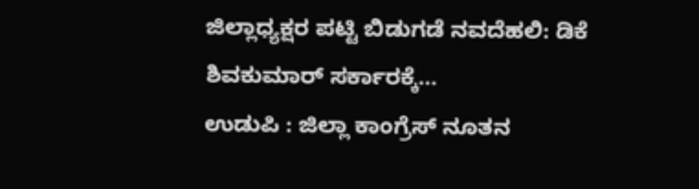ಜಿಲ್ಲಾಧ್ಯಕ್ಷರ ಪಟ್ಟಿ ಬಿಡುಗಡೆ ನವದೆಹಲಿ: ಡಿಕೆ ಶಿವಕುಮಾರ್ ಸರ್ಕಾರಕ್ಕೆ…
ಉಡುಪಿ : ಜಿಲ್ಲಾ ಕಾಂಗ್ರೆಸ್ ನೂತನ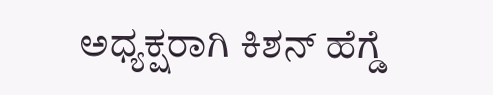ಅಧ್ಯಕ್ಷರಾಗಿ ಕಿಶನ್ ಹೆಗ್ಡೆ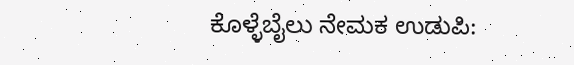ಕೊಳ್ಳೆಬೈಲು ನೇಮಕ ಉಡುಪಿ: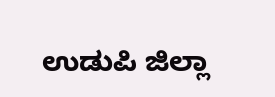ಉಡುಪಿ ಜಿಲ್ಲಾ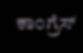ಕಾಂಗ್ರೆಸ್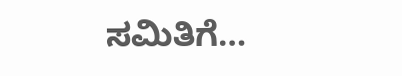ಸಮಿತಿಗೆ…